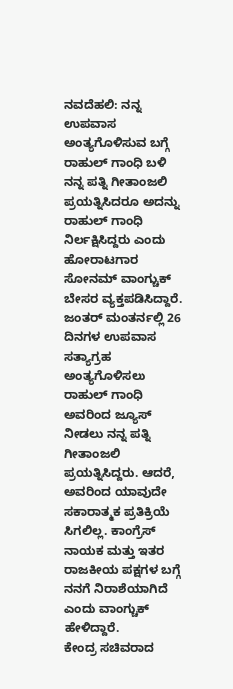ನವದೆಹಲಿ: ನನ್ನ ಉಪವಾಸ ಅಂತ್ಯಗೊಳಿಸುವ ಬಗ್ಗೆ ರಾಹುಲ್ ಗಾಂಧಿ ಬಳಿ ನನ್ನ ಪತ್ನಿ ಗೀತಾಂಜಲಿ ಪ್ರಯತ್ನಿಸಿದರೂ ಅದನ್ನು ರಾಹುಲ್ ಗಾಂಧಿ ನಿರ್ಲಕ್ಷಿಸಿದ್ದರು ಎಂದು ಹೋರಾಟಗಾರ ಸೋನಮ್ ವಾಂಗ್ಚುಕ್ ಬೇಸರ ವ್ಯಕ್ತಪಡಿಸಿದ್ದಾರೆ.
ಜಂತರ್ ಮಂತರ್ನಲ್ಲಿ 26 ದಿನಗಳ ಉಪವಾಸ ಸತ್ಯಾಗ್ರಹ ಅಂತ್ಯಗೊಳಿಸಲು ರಾಹುಲ್ ಗಾಂಧಿ ಅವರಿಂದ ಜ್ಯೂಸ್ ನೀಡಲು ನನ್ನ ಪತ್ನಿ ಗೀತಾಂಜಲಿ ಪ್ರಯತ್ನಿಸಿದ್ದರು. ಆದರೆ, ಅವರಿಂದ ಯಾವುದೇ ಸಕಾರಾತ್ಮಕ ಪ್ರತಿಕ್ರಿಯೆ ಸಿಗಲಿಲ್ಲ. ಕಾಂಗ್ರೆಸ್ ನಾಯಕ ಮತ್ತು ಇತರ ರಾಜಕೀಯ ಪಕ್ಷಗಳ ಬಗ್ಗೆ ನನಗೆ ನಿರಾಶೆಯಾಗಿದೆ ಎಂದು ವಾಂಗ್ಚುಕ್ ಹೇಳಿದ್ದಾರೆ.
ಕೇಂದ್ರ ಸಚಿವರಾದ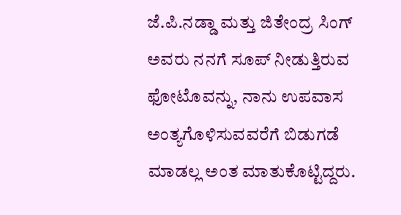ಜೆ.ಪಿ.ನಡ್ಡಾ ಮತ್ತು ಜಿತೇಂದ್ರ ಸಿಂಗ್ ಅವರು ನನಗೆ ಸೂಪ್ ನೀಡುತ್ತಿರುವ ಫೋಟೊವನ್ನು, ನಾನು ಉಪವಾಸ ಅಂತ್ಯಗೊಳಿಸುವವರೆಗೆ ಬಿಡುಗಡೆ ಮಾಡಲ್ಲ ಅಂತ ಮಾತುಕೊಟ್ಟಿದ್ದರು.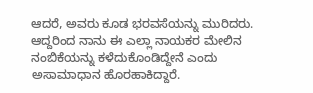ಆದರೆ, ಅವರು ಕೂಡ ಭರವಸೆಯನ್ನು ಮುರಿದರು. ಆದ್ದರಿಂದ ನಾನು ಈ ಎಲ್ಲಾ ನಾಯಕರ ಮೇಲಿನ ನಂಬಿಕೆಯನ್ನು ಕಳೆದುಕೊಂಡಿದ್ದೇನೆ ಎಂದು ಅಸಾಮಾಧಾನ ಹೊರಹಾಕಿದ್ದಾರೆ.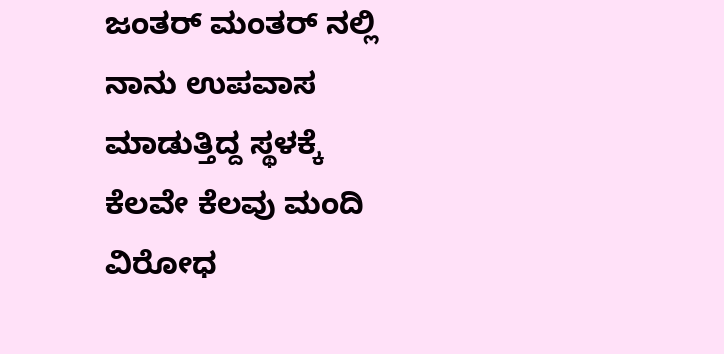ಜಂತರ್ ಮಂತರ್ ನಲ್ಲಿ ನಾನು ಉಪವಾಸ ಮಾಡುತ್ತಿದ್ದ ಸ್ಥಳಕ್ಕೆ ಕೆಲವೇ ಕೆಲವು ಮಂದಿ ವಿರೋಧ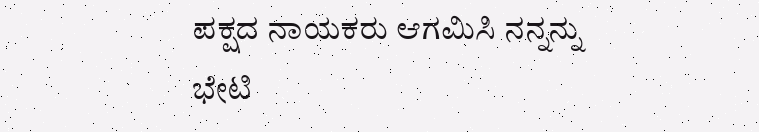ಪಕ್ಷದ ನಾಯಕರು ಆಗಮಿಸಿ ನನ್ನನ್ನು ಭೇಟಿ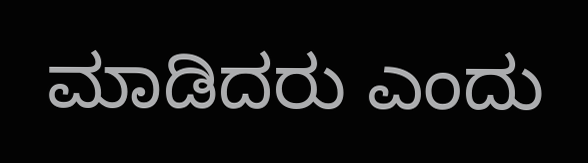ಮಾಡಿದರು ಎಂದು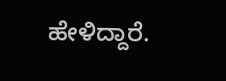ಹೇಳಿದ್ದಾರೆ.